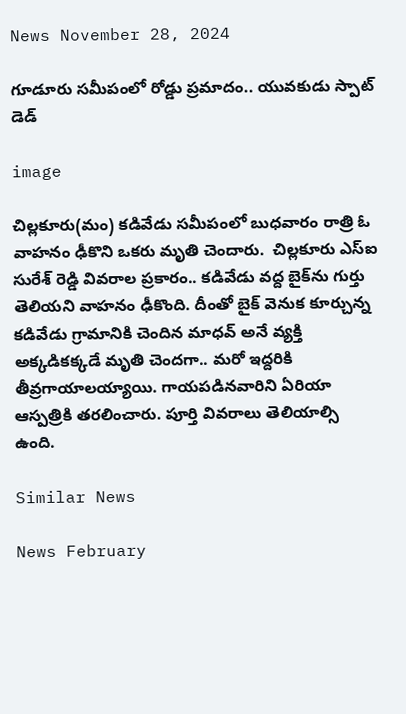News November 28, 2024

గూడూరు సమీపంలో రోడ్డు ప్రమాదం.. యువకుడు స్పాట్ డెడ్

image

చిల్లకూరు(మం) కడివేడు సమీపంలో బుధవారం రాత్రి ఓ వాహనం ఢీకొని ఒకరు మృతి చెందారు.  చిల్లకూరు ఎస్‌ఐ సురేశ్ రెడ్డి వివరాల ప్రకారం.. కడివేడు వద్ద బైక్‌ను గుర్తు తెలియని వాహనం ఢీకొంది. దీంతో బైక్ వెనుక కూర్చున్న కడివేడు గ్రామానికి చెందిన మాధవ్ అనే వ్యక్తి అక్కడికక్కడే మృతి చెందగా.. మరో ఇద్దరికి తీవ్రగాయాలయ్యాయి. గాయపడినవారిని ఏరియా ఆస్పత్రికి తరలించారు. పూర్తి వివరాలు తెలియాల్సి ఉంది.

Similar News

News February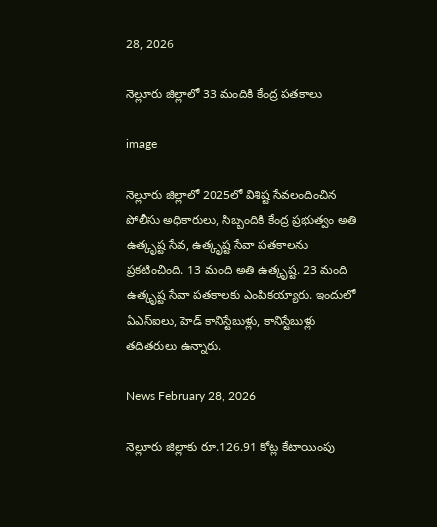28, 2026

నెల్లూరు జిల్లాలో 33 మందికి కేంద్ర పతకాలు

image

నెల్లూరు జిల్లాలో 2025లో విశిష్ట సేవలందించిన పోలీసు అధికారులు, సిబ్బందికి కేంద్ర ప్రభుత్వం అతి ఉత్కృష్ట సేవ, ఉత్కృష్ట సేవా పతకాలను ప్రకటించింది. 13 మంది అతి ఉత్కృష్ట. 23 మంది ఉత్కృష్ట సేవా పతకాలకు ఎంపికయ్యారు. ఇందులో ఏఎస్ఐలు, హెడ్ కానిస్టేబుళ్లు, కానిస్టేబుళ్లు తదితరులు ఉన్నారు.

News February 28, 2026

నెల్లూరు జిల్లాకు రూ.126.91 కోట్ల కేటాయింపు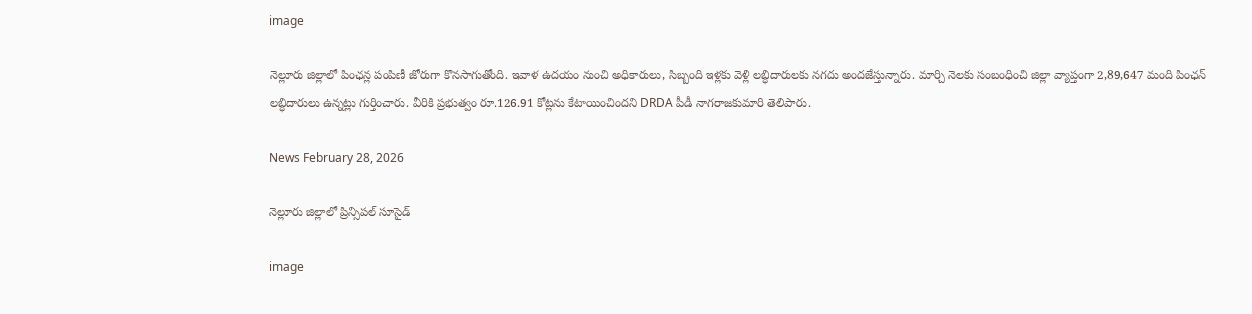image

నెల్లూరు జిల్లాలో పింఛన్ల పంపిణీ జోరుగా కొనసాగుతోంది. ఇవాళ ఉదయం నుంచి అధికారులు, సిబ్బంది ఇళ్లకు వెళ్లి లబ్ధిదారులకు నగదు అందజేస్తున్నారు. మార్చి నెలకు సంబంధించి జిల్లా వ్యాప్తంగా 2,89,647 మంది పింఛన్ లబ్ధిదారులు ఉన్నట్లు గుర్తించారు. వీరికి ప్రభుత్వం రూ.126.91 కోట్లను కేటాయించిందని DRDA పీడీ నాగరాజకుమారి తెలిపారు.

News February 28, 2026

నెల్లూరు జిల్లాలో ప్రిన్సిపల్ సూసైడ్

image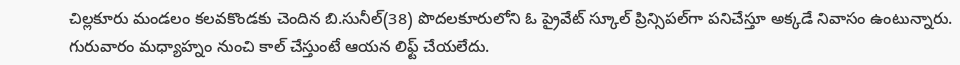చిల్లకూరు మండలం కలవకొండకు చెందిన బి.సునీల్(38) పొదలకూరులోని ఓ ప్రైవేట్ స్కూల్ ప్రిన్సిపల్‌గా పనిచేస్తూ అక్కడే నివాసం ఉంటున్నారు. గురువారం మధ్యాహ్నం నుంచి కాల్ చేస్తుంటే ఆయన లిఫ్ట్ చేయలేదు.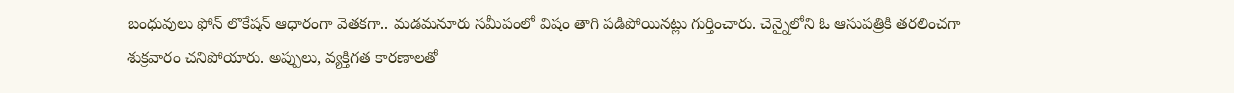బంధువులు ఫోన్ లొకేషన్ ఆధారంగా వెతకగా.. మడమనూరు సమీపంలో విషం తాగి పడిపోయినట్లు గుర్తించారు. చెన్నైలోని ఓ ఆసుపత్రికి తరలించగా శుక్రవారం చనిపోయారు. అప్పులు, వ్యక్తిగత కారణాలతో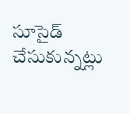సూసైడ్ చేసుకున్నట్లు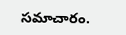సమాచారం.